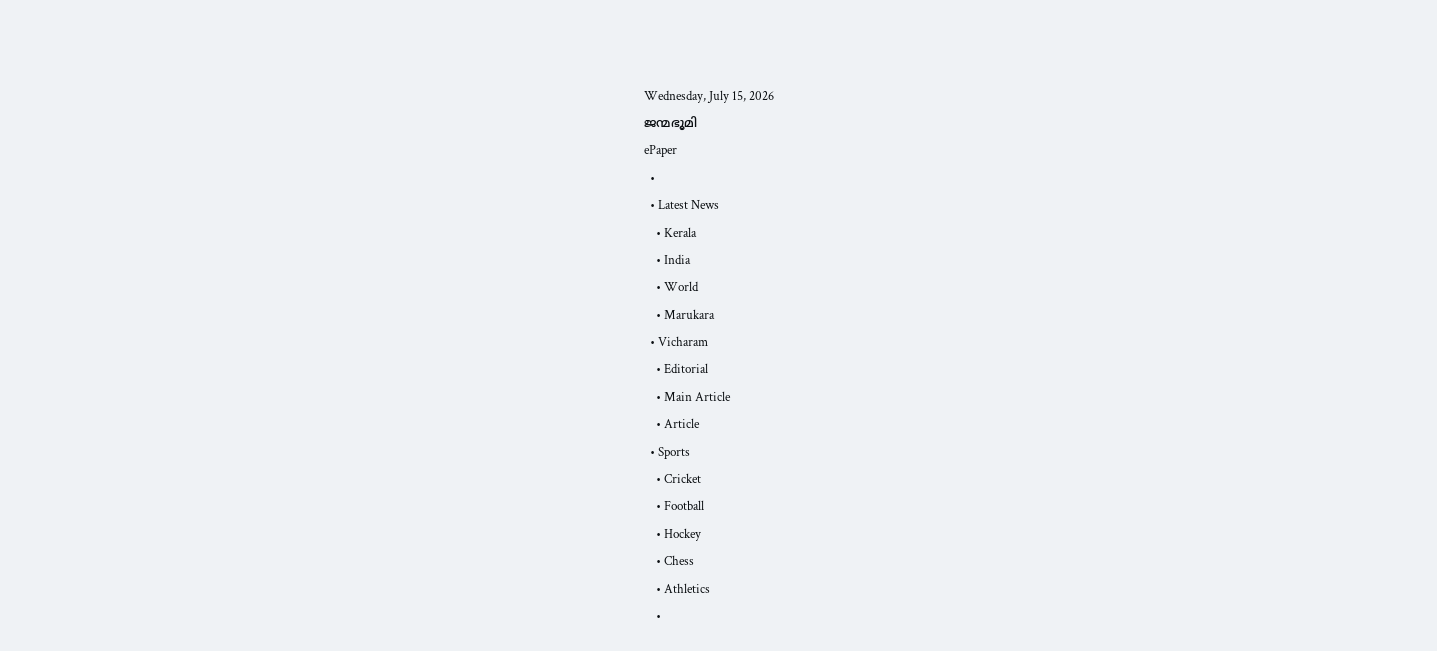Wednesday, July 15, 2026
ജന്മഭൂമി
ePaper
  •
  • Latest News
    • Kerala
    • India
    • World
    • Marukara
  • Vicharam
    • Editorial
    • Main Article
    • Article
  • Sports
    • Cricket
    • Football
    • Hockey
    • Chess
    • Athletics
    •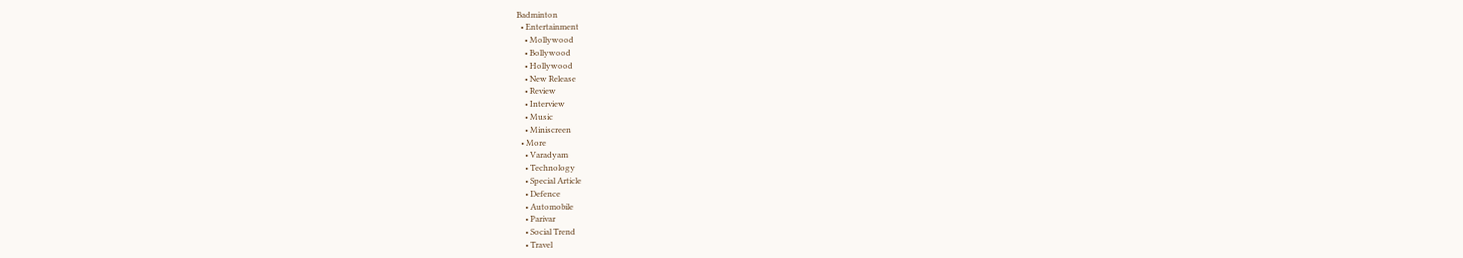Badminton
  • Entertainment
    • Mollywood
    • Bollywood
    • Hollywood
    • New Release
    • Review
    • Interview
    • Music
    • Miniscreen
  • More
    • Varadyam
    • Technology
    • Special Article
    • Defence
    • Automobile
    • Parivar
    • Social Trend
    • Travel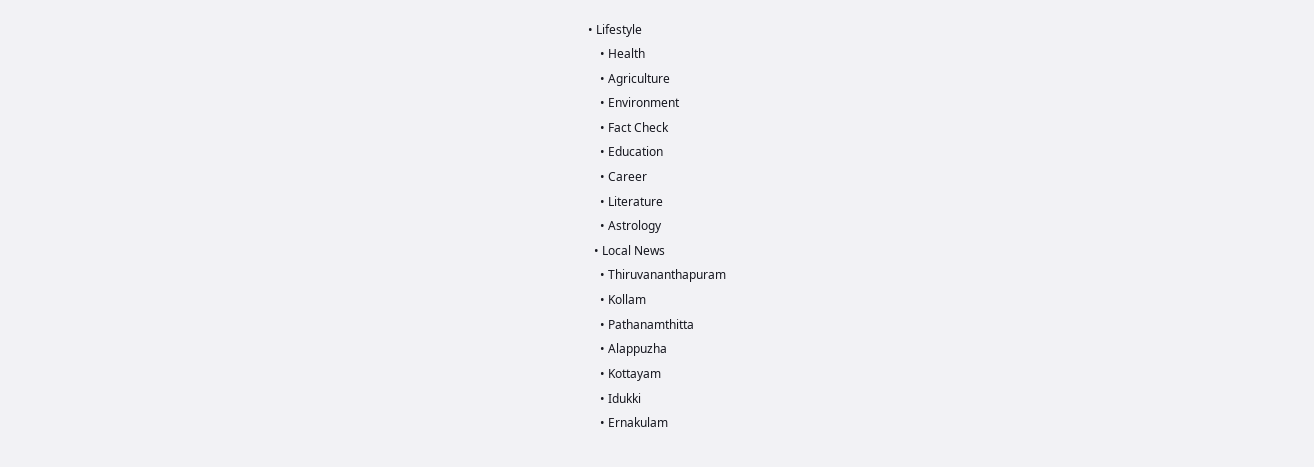• Lifestyle
    • Health
    • Agriculture
    • Environment
    • Fact Check
    • Education
    • Career
    • Literature
    • Astrology
  • Local News
    • Thiruvananthapuram
    • Kollam
    • Pathanamthitta
    • Alappuzha
    • Kottayam
    • Idukki
    • Ernakulam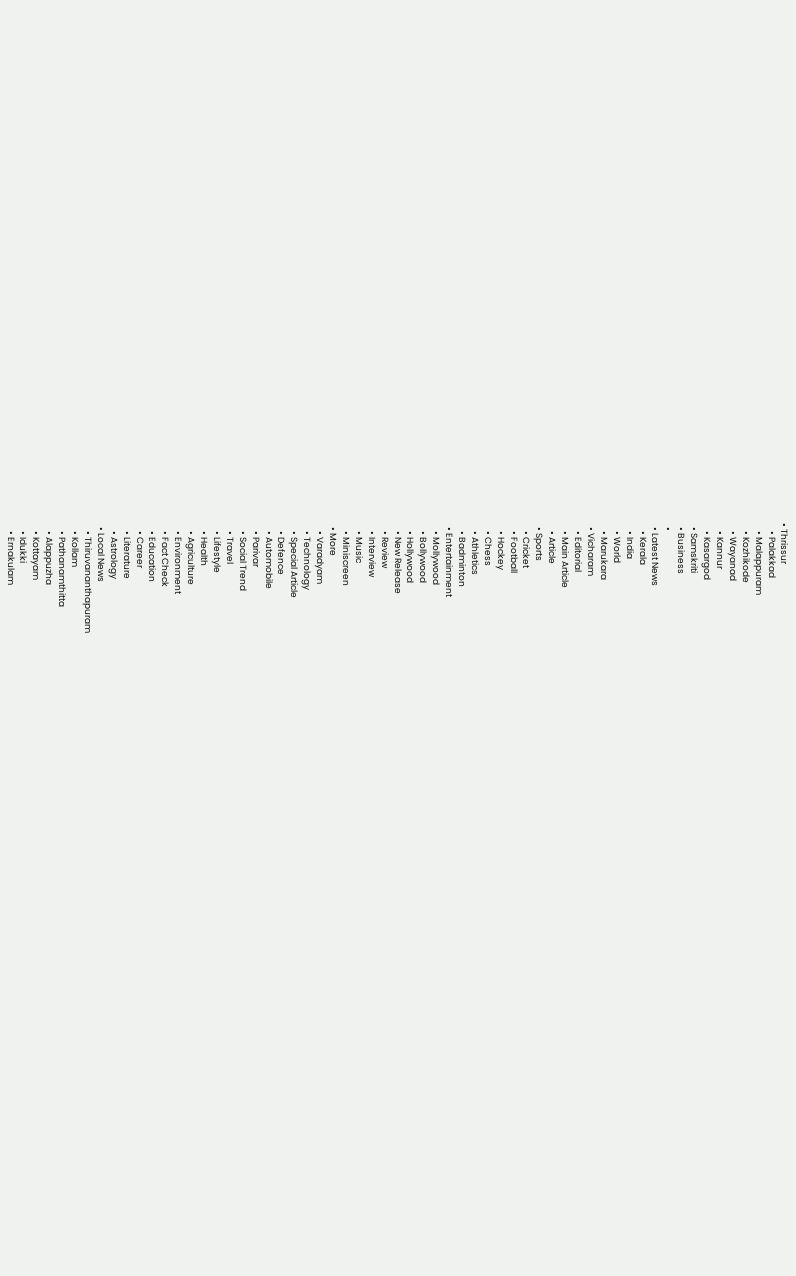• Thrissur
    • Palakkad
    • Malappuram
    • Kozhikode
    • Wayanad
    • Kannur
    • Kasargod
  • Samskriti
  • Business
  •
  • Latest News
    • Kerala
    • India
    • World
    • Marukara
  • Vicharam
    • Editorial
    • Main Article
    • Article
  • Sports
    • Cricket
    • Football
    • Hockey
    • Chess
    • Athletics
    • Badminton
  • Entertainment
    • Mollywood
    • Bollywood
    • Hollywood
    • New Release
    • Review
    • Interview
    • Music
    • Miniscreen
  • More
    • Varadyam
    • Technology
    • Special Article
    • Defence
    • Automobile
    • Parivar
    • Social Trend
    • Travel
    • Lifestyle
    • Health
    • Agriculture
    • Environment
    • Fact Check
    • Education
    • Career
    • Literature
    • Astrology
  • Local News
    • Thiruvananthapuram
    • Kollam
    • Pathanamthitta
    • Alappuzha
    • Kottayam
    • Idukki
    • Ernakulam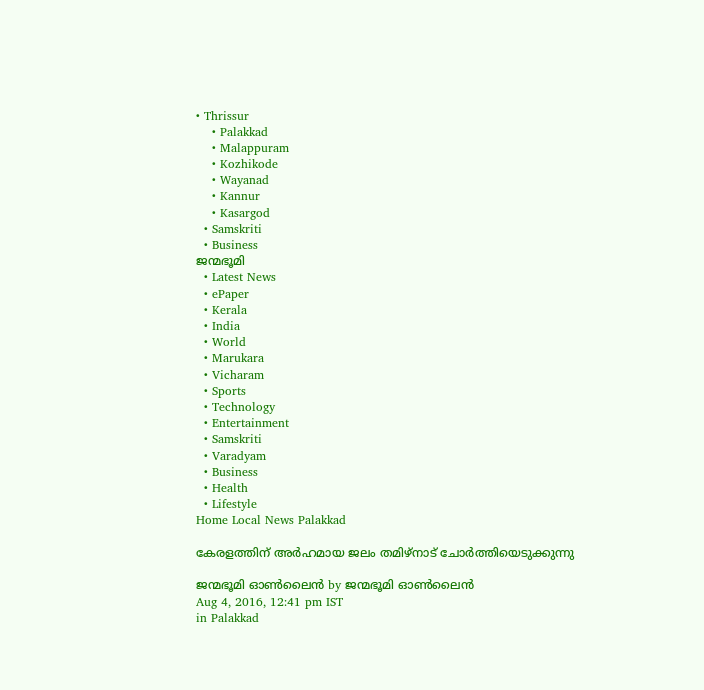• Thrissur
    • Palakkad
    • Malappuram
    • Kozhikode
    • Wayanad
    • Kannur
    • Kasargod
  • Samskriti
  • Business
ജന്മഭൂമി
  • Latest News
  • ePaper
  • Kerala
  • India
  • World
  • Marukara
  • Vicharam
  • Sports
  • Technology
  • Entertainment
  • Samskriti
  • Varadyam
  • Business
  • Health
  • Lifestyle
Home Local News Palakkad

കേരളത്തിന് അര്‍ഹമായ ജലം തമിഴ്‌നാട് ചോര്‍ത്തിയെടുക്കുന്നു

ജന്മഭൂമി ഓണ്‍ലൈന്‍ by ജന്മഭൂമി ഓണ്‍ലൈന്‍
Aug 4, 2016, 12:41 pm IST
in Palakkad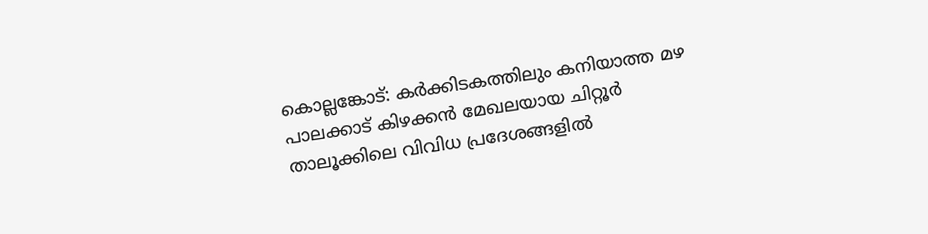കൊല്ലങ്കോട്: കര്‍ക്കിടകത്തിലും കനിയാത്ത മഴ പാലക്കാട് കിഴക്കന്‍ മേഖലയായ ചിറ്റൂര്‍ താലൂക്കിലെ വിവിധ പ്രദേശങ്ങളില്‍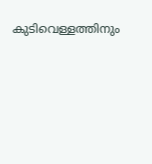കുടിവെള്ളത്തിനും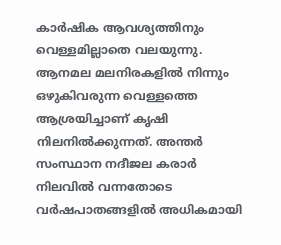കാര്‍ഷിക ആവശ്യത്തിനും വെള്ളമില്ലാതെ വലയുന്നു. ആനമല മലനിരകളില്‍ നിന്നും ഒഴുകിവരുന്ന വെള്ളത്തെ ആശ്രയിച്ചാണ് കൃഷി നിലനില്‍ക്കുന്നത്. അന്തര്‍ സംസ്ഥാന നദീജല കരാര്‍ നിലവില്‍ വന്നതോടെ വര്‍ഷപാതങ്ങളില്‍ അധികമായി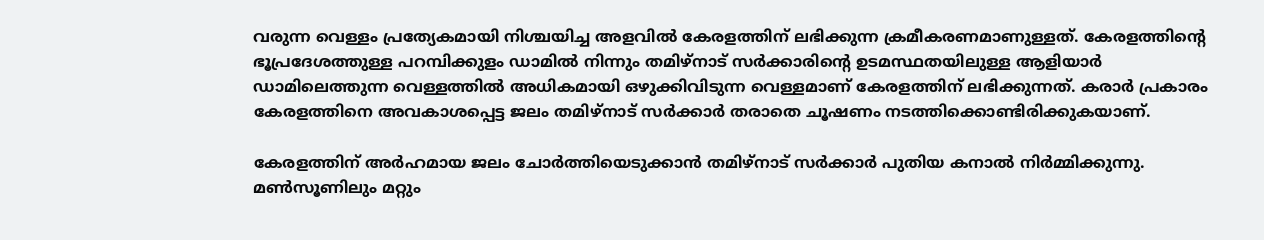വരുന്ന വെള്ളം പ്രത്യേകമായി നിശ്ചയിച്ച അളവില്‍ കേരളത്തിന് ലഭിക്കുന്ന ക്രമീകരണമാണുള്ളത്. കേരളത്തിന്റെ ഭൂപ്രദേശത്തുള്ള പറമ്പിക്കുളം ഡാമില്‍ നിന്നും തമിഴ്‌നാട് സര്‍ക്കാരിന്റെ ഉടമസ്ഥതയിലുള്ള ആളിയാര്‍ ഡാമിലെത്തുന്ന വെള്ളത്തില്‍ അധികമായി ഒഴുക്കിവിടുന്ന വെള്ളമാണ് കേരളത്തിന് ലഭിക്കുന്നത്. കരാര്‍ പ്രകാരം കേരളത്തിനെ അവകാശപ്പെട്ട ജലം തമിഴ്‌നാട് സര്‍ക്കാര്‍ തരാതെ ചൂഷണം നടത്തിക്കൊണ്ടിരിക്കുകയാണ്.

കേരളത്തിന് അര്‍ഹമായ ജലം ചോര്‍ത്തിയെടുക്കാന്‍ തമിഴ്‌നാട് സര്‍ക്കാര്‍ പുതിയ കനാല്‍ നിര്‍മ്മിക്കുന്നു. മണ്‍സൂണിലും മറ്റും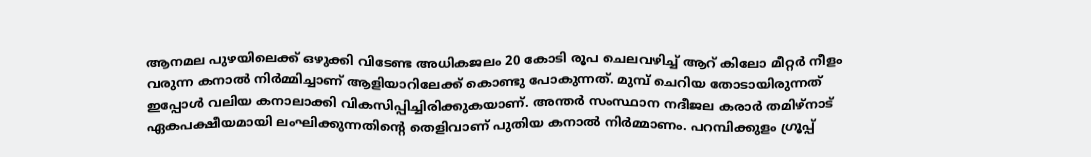ആനമല പുഴയിലെക്ക് ഒഴുക്കി വിടേണ്ട അധികജലം 20 കോടി രൂപ ചെലവഴിച്ച് ആറ് കിലോ മീറ്റര്‍ നീളം വരുന്ന കനാല്‍ നിര്‍മ്മിച്ചാണ് ആളിയാറിലേക്ക് കൊണ്ടു പോകുന്നത്. മുമ്പ് ചെറിയ തോടായിരുന്നത് ഇപ്പോള്‍ വലിയ കനാലാക്കി വികസിപ്പിച്ചിരിക്കുകയാണ്. അന്തര്‍ സംസ്ഥാന നദീജല കരാര്‍ തമിഴ്‌നാട് ഏകപക്ഷീയമായി ലംഘിക്കുന്നതിന്റെ തെളിവാണ് പുതിയ കനാല്‍ നിര്‍മ്മാണം. പറമ്പിക്കുളം ഗ്രൂപ്പ്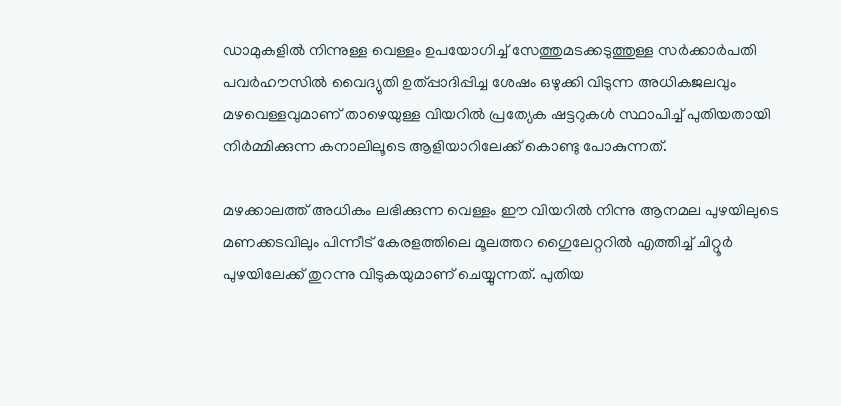ഡാമുകളില്‍ നിന്നുള്ള വെള്ളം ഉപയോഗിച്ച് സേത്തുമടക്കടുത്തുള്ള സര്‍ക്കാര്‍പതി പവര്‍ഹൗസില്‍ വൈദ്യുതി ഉത്പ്പാദിപ്പിച്ച ശേഷം ഒഴുക്കി വിടുന്ന അധികജലവും മഴവെള്ളവുമാണ് താഴെയുള്ള വിയറില്‍ പ്രത്യേക ഷട്ടറുകള്‍ സ്ഥാപിച്ച് പുതിയതായി നിര്‍മ്മിക്കുന്ന കനാലിലൂടെ ആളിയാറിലേക്ക് കൊണ്ടു പോകുന്നത്.

മഴക്കാലത്ത് അധികം ലഭിക്കുന്ന വെള്ളം ഈ വിയറില്‍ നിന്നു ആനമല പുഴയിലുടെ മണക്കടവിലും പിന്നീട് കേരളത്തിലെ മൂലത്തറ ഗൈുലേറ്ററില്‍ എത്തിച്ച് ചിറ്റൂര്‍ പുഴയിലേക്ക് തുറന്നു വിടുകയുമാണ് ചെയ്യുന്നത്. പുതിയ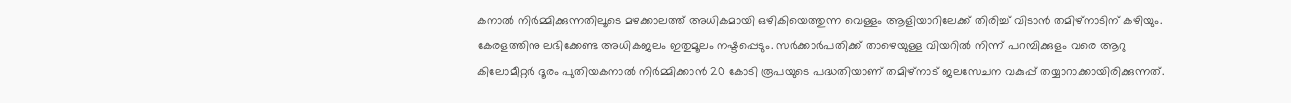കനാല്‍ നിര്‍മ്മിക്കുന്നതിലൂടെ മഴക്കാലത്ത് അധികമായി ഒഴികിയെത്തുന്ന വെള്ളം ആളിയാറിലേക്ക് തിരിച്ച് വിടാന്‍ തമിഴ്‌നാടിന് കഴിയും. കേരളത്തിനു ലഭിക്കേണ്ട അധികജലം ഇതുമൂലം നഷ്ടപ്പെടും. സര്‍ക്കാര്‍പതിക്ക് താഴെയുള്ള വിയറില്‍ നിന്ന് പറമ്പിക്കുളം വരെ ആറു കിലോമീറ്റര്‍ ദൂരം പുതിയകനാല്‍ നിര്‍മ്മിക്കാന്‍ 20 കോടി രൂപയുടെ പദ്ധതിയാണ് തമിഴ്‌നാട് ജലസേചന വകുപ്പ് തയ്യാറാക്കായിരിക്കുന്നത്.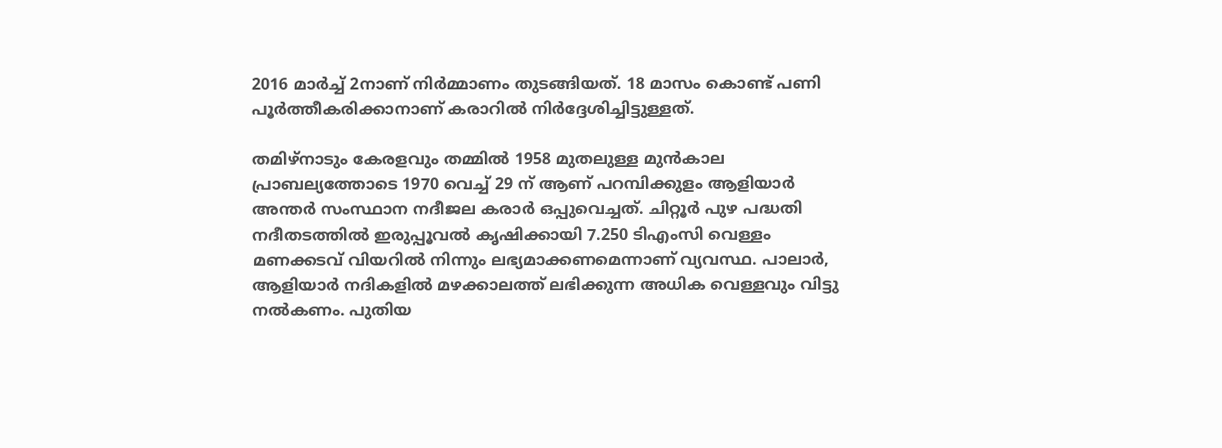2016 മാര്‍ച്ച് 2നാണ് നിര്‍മ്മാണം തുടങ്ങിയത്. 18 മാസം കൊണ്ട് പണി പൂര്‍ത്തീകരിക്കാനാണ് കരാറില്‍ നിര്‍ദ്ദേശിച്ചിട്ടുള്ളത്.

തമിഴ്‌നാടും കേരളവും തമ്മില്‍ 1958 മുതലുള്ള മുന്‍കാല പ്രാബല്യത്തോടെ 1970 വെച്ച് 29 ന് ആണ് പറമ്പിക്കുളം ആളിയാര്‍ അന്തര്‍ സംസ്ഥാന നദീജല കരാര്‍ ഒപ്പുവെച്ചത്. ചിറ്റൂര്‍ പുഴ പദ്ധതി നദീതടത്തില്‍ ഇരുപ്പൂവല്‍ കൃഷിക്കായി 7.250 ടിഎംസി വെള്ളം മണക്കടവ് വിയറില്‍ നിന്നും ലഭ്യമാക്കണമെന്നാണ് വ്യവസ്ഥ. പാലാര്‍, ആളിയാര്‍ നദികളില്‍ മഴക്കാലത്ത് ലഭിക്കുന്ന അധിക വെള്ളവും വിട്ടു നല്‍കണം. പുതിയ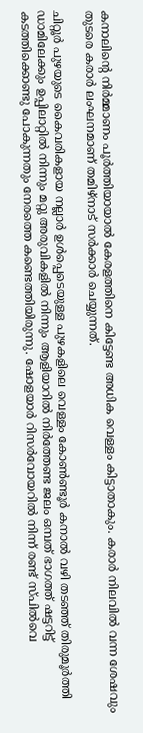കനാലിന്റെ നിര്‍മ്മാണം പൂര്‍ത്തിയായാല്‍ കേരളത്തിനെ കിട്ടേണ്ട അധിക വെള്ളം കിട്ടാതാകും. കരാര്‍ നിലവില്‍ വന്ന ശേഷവും തുടരെ കരാര്‍ ലംഘനമാണ് തമിഴ്‌നാട് സര്‍ക്കാര്‍ ചെയ്യുന്നത്.

ചിറ്റൂര്‍ പുഴയുടെ കൈവരികളായ നല്ലാര്‍ ഉള്‍പ്പെടെയുള്ള പുഴകളിലെ വെള്ളം കോണ്‍ണ്ടൂര്‍ കനാല്‍ വഴി തടഞ്ഞ് തിരുമൂര്‍ത്തി ഡാമിലേക്കും ഉപ്പിലാറ്റില്‍ നിന്നും മറ്റു അരുവികളില്‍ നിന്നും ആളിയാറില്‍ നിര്‍ത്തേണ്ട ജലം ഒമ്പത് ഭാഗത്ത് ഷട്ടറിട്ട് കടത്തിക്കൊണ്ടു പോകുന്നതും നേരത്തെ കണ്ടെത്തിയിരുന്നു. ഷോളയാര്‍ റിസര്‍വോയറില്‍ നിന്ന് രണ്ട് സ്പില്‍വെ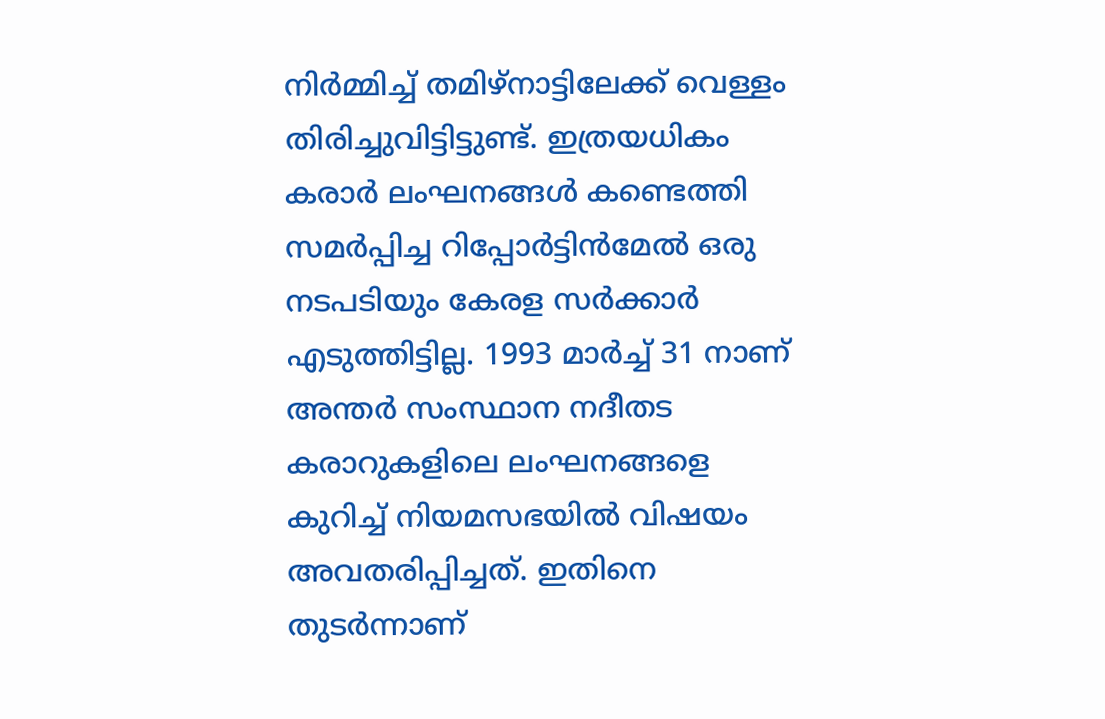നിര്‍മ്മിച്ച് തമിഴ്‌നാട്ടിലേക്ക് വെള്ളം തിരിച്ചുവിട്ടിട്ടുണ്ട്. ഇത്രയധികം കരാര്‍ ലംഘനങ്ങള്‍ കണ്ടെത്തി സമര്‍പ്പിച്ച റിപ്പോര്‍ട്ടിന്‍മേല്‍ ഒരു നടപടിയും കേരള സര്‍ക്കാര്‍ എടുത്തിട്ടില്ല. 1993 മാര്‍ച്ച് 31 നാണ് അന്തര്‍ സംസ്ഥാന നദീതട കരാറുകളിലെ ലംഘനങ്ങളെ കുറിച്ച് നിയമസഭയില്‍ വിഷയം അവതരിപ്പിച്ചത്. ഇതിനെ തുടര്‍ന്നാണ്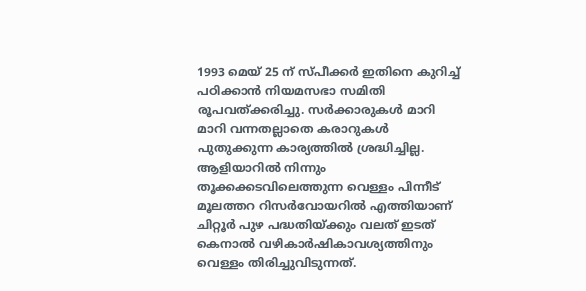1993 മെയ് 25 ന് സ്പീക്കര്‍ ഇതിനെ കുറിച്ച് പഠിക്കാന്‍ നിയമസഭാ സമിതി രൂപവത്ക്കരിച്ചു. സര്‍ക്കാരുകള്‍ മാറി മാറി വന്നതല്ലാതെ കരാറുകള്‍ പുതുക്കുന്ന കാര്യത്തില്‍ ശ്രദ്ധിച്ചില്ല. ആളിയാറില്‍ നിന്നും തൂക്കക്കടവിലെത്തുന്ന വെള്ളം പിന്നീട് മൂലത്തറ റിസര്‍വോയറില്‍ എത്തിയാണ് ചിറ്റൂര്‍ പുഴ പദ്ധതിയ്‌ക്കും വലത് ഇടത് കെനാല്‍ വഴികാര്‍ഷികാവശ്യത്തിനും വെള്ളം തിരിച്ചുവിടുന്നത്.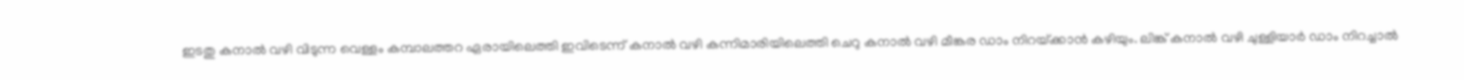ഇടതു കനാല്‍ വഴി വിടുന്ന വെള്ളം കമ്പാലത്തറ ഏരായിലെത്തി ഇവിടെന്ന് കനാല്‍ വഴി കന്നിമാരിയിലെത്തി ചെറു കനാല്‍ വഴി മീങ്കര ഡാം നിറയ്‌ക്കാന്‍ കഴിയും. ലിങ്ക് കനാല്‍ വഴി ചുള്ളിയാര്‍ ഡാം നിറച്ചാല്‍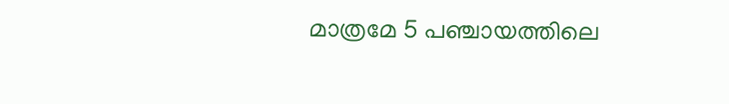മാത്രമേ 5 പഞ്ചായത്തിലെ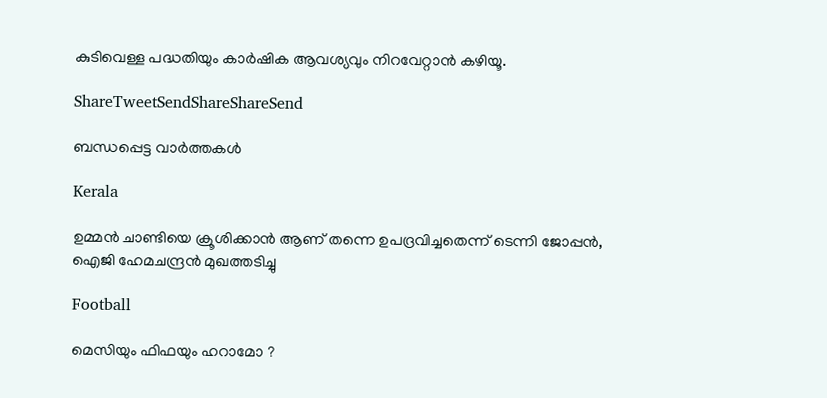കുടിവെള്ള പദ്ധതിയും കാര്‍ഷിക ആവശ്യവും നിറവേറ്റാന്‍ കഴിയൂ.

ShareTweetSendShareShareSend

ബന്ധപ്പെട്ട വാര്‍ത്തകള്‍

Kerala

ഉമ്മന്‍ ചാണ്ടിയെ ക്രൂശിക്കാന്‍ ആണ് തന്നെ ഉപദ്രവിച്ചതെന്ന് ടെന്നി ജോപ്പന്‍, ഐജി ഹേമചന്ദ്രന്‍ മുഖത്തടിച്ചു

Football

മെസിയും ഫിഫയും ഹറാമോ ?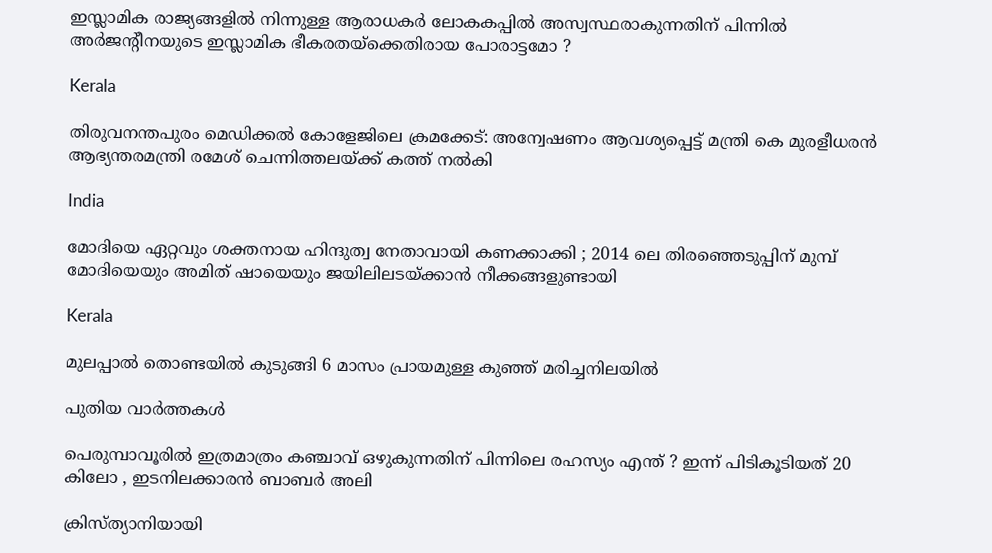ഇസ്ലാമിക രാജ്യങ്ങളിൽ നിന്നുള്ള ആരാധകർ ലോകകപ്പിൽ അസ്വസ്ഥരാകുന്നതിന് പിന്നിൽ അർജൻ്റീനയുടെ ഇസ്ലാമിക ഭീകരതയ്‌ക്കെതിരായ പോരാട്ടമോ ?

Kerala

തിരുവനന്തപുരം മെഡിക്കല്‍ കോളേജിലെ ക്രമക്കേട്: അന്വേഷണം ആവശ്യപ്പെട്ട് മന്ത്രി കെ മുരളീധരന്‍ ആഭ്യന്തരമന്ത്രി രമേശ് ചെന്നിത്തലയ്‌ക്ക് കത്ത് നല്‍കി

India

മോദിയെ ഏറ്റവും ശക്തനായ ഹിന്ദുത്വ നേതാവായി കണക്കാക്കി ; 2014 ലെ തിരഞ്ഞെടുപ്പിന് മുമ്പ് മോദിയെയും അമിത് ഷായെയും ജയിലിലടയ്‌ക്കാൻ നീക്കങ്ങളുണ്ടായി

Kerala

മുലപ്പാല്‍ തൊണ്ടയില്‍ കുടുങ്ങി 6 മാസം പ്രായമുള്ള കുഞ്ഞ് മരിച്ചനിലയില്‍

പുതിയ വാര്‍ത്തകള്‍

പെരുമ്പാവൂരിൽ ഇത്രമാത്രം കഞ്ചാവ് ഒഴുകുന്നതിന് പിന്നിലെ രഹസ്യം എന്ത് ? ഇന്ന് പിടികൂടിയത് 20 കിലോ , ഇടനിലക്കാരൻ ബാബർ അലി

ക്രിസ്ത്യാനിയായി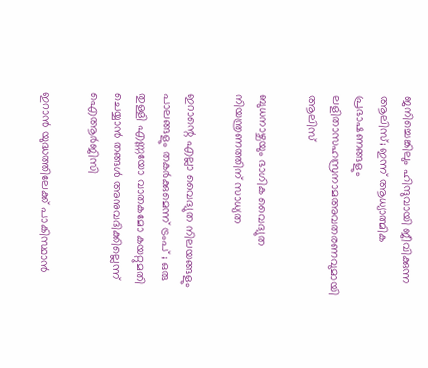ജനിച്ചെങ്കിലും ഹിന്ദുവായി ജീവിക്കുന്ന ആലിസ്; ഇന്ന് ആധ്യാത്മിക പ്രഭാഷണങ്ങളും ലളിതാസഹസ്രനാമഅവതരണവുമായി ആലിസ്

ബുധനാഴ്ചയും ഭാഗിക വൈദ്യുത നിയന്ത്രണത്തിന് സാധ്യത

ഇറാന്റെ എല്ലാ വൈദ്യുത നിലയങ്ങളും പാലങ്ങളും തകർക്കുമെന്ന് ട്രംപ് ; ഒരു തുള്ളി എണ്ണയോ വാതകമോ കയറ്റുമതി ചെയ്യാൻ തങ്ങൾ അനുവദിക്കില്ലെന്ന് ഐആർജിസി

ഇറാൻ യുദ്ധത്തിലേക്ക് പാകിസ്ഥാൻ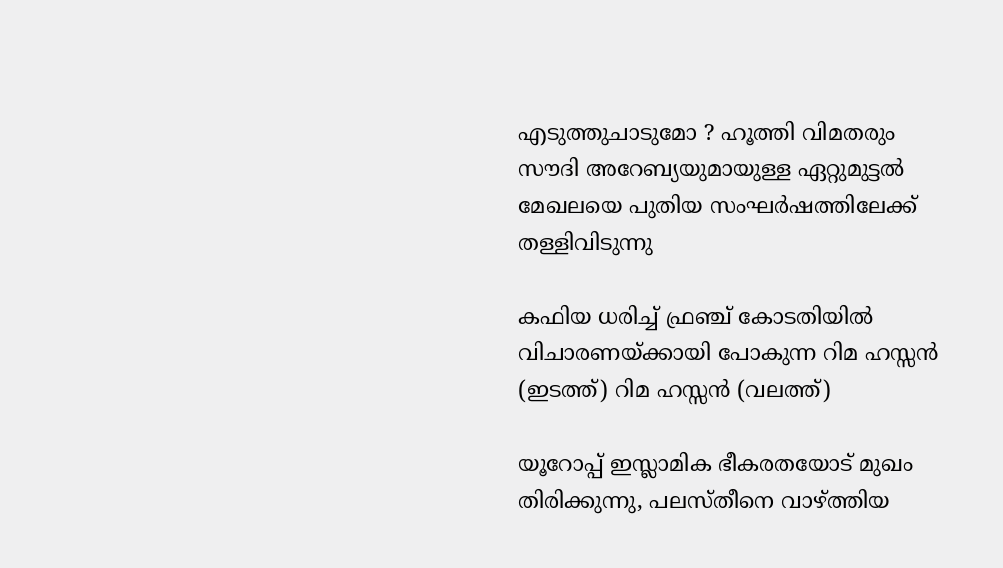എടുത്തുചാടുമോ ? ഹൂത്തി വിമതരും സൗദി അറേബ്യയുമായുള്ള ഏറ്റുമുട്ടൽ മേഖലയെ പുതിയ സംഘർഷത്തിലേക്ക് തള്ളിവിടുന്നു

കഫിയ ധരിച്ച് ഫ്രഞ്ച് കോടതിയില്‍ വിചാരണയ്ക്കായി പോകുന്ന റിമ ഹസ്സന്‍ (ഇടത്ത്) റിമ ഹസ്സന്‍ (വലത്ത്)

യൂറോപ്പ് ഇസ്ലാമിക ഭീകരതയോട് മുഖം തിരിക്കുന്നു, പലസ്തീനെ വാഴ്‌ത്തിയ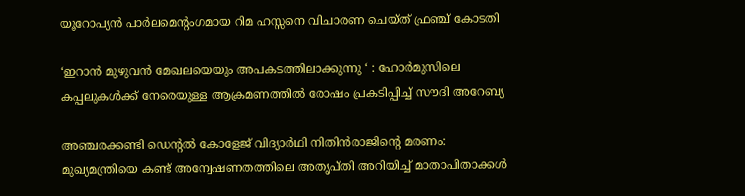യൂറോപ്യന്‍ പാര്‍ലമെന്‍റംഗമായ റിമ ഹസ്സനെ വിചാരണ ചെയ്ത് ഫ്രഞ്ച് കോടതി

‘ഇറാൻ മുഴുവൻ മേഖലയെയും അപകടത്തിലാക്കുന്നു ‘ : ഹോർമുസിലെ കപ്പലുകൾക്ക് നേരെയുള്ള ആക്രമണത്തിൽ രോഷം പ്രകടിപ്പിച്ച് സൗദി അറേബ്യ

അഞ്ചരക്കണ്ടി ഡെന്റല്‍ കോളേജ് വിദ്യാര്‍ഥി നിതിന്‍രാജിന്റെ മരണം: മുഖ്യമന്ത്രിയെ കണ്ട് അന്വേഷണതത്തിലെ അതൃപ്തി അറിയിച്ച് മാതാപിതാക്കള്‍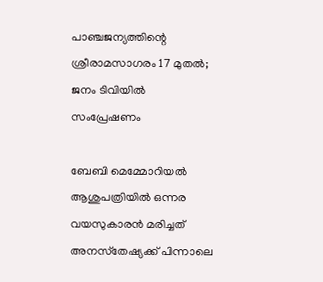പാഞ്ചജന്യത്തിന്റെ ശ്രീരാമസാഗരം 17 മുതൽ; ജനം ടിവിയിൽ സംപ്രേഷണം

ബേബി മെമ്മോറിയല്‍ ആശുപത്രിയില്‍ ഒന്നര വയസുകാരന്‍ മരിച്ചത് അനസ്‌തേഷ്യക്ക് പിന്നാലെ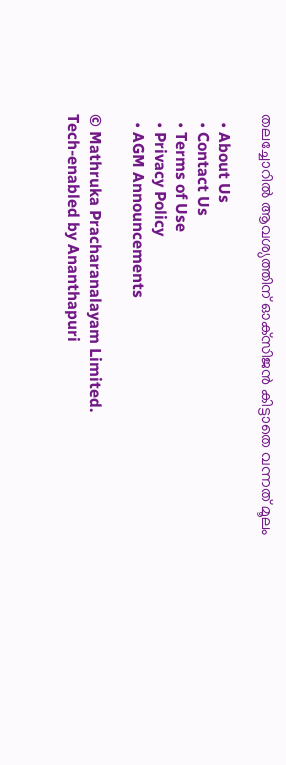തലച്ചോറില്‍ ആവശ്യത്തിന് ഓക്‌സിജന്‍ കിട്ടാതെ വന്നത് മൂലം

  • About Us
  • Contact Us
  • Terms of Use
  • Privacy Policy
  • AGM Announcements

© Mathruka Pracharanalayam Limited.
Tech-enabled by Ananthapuri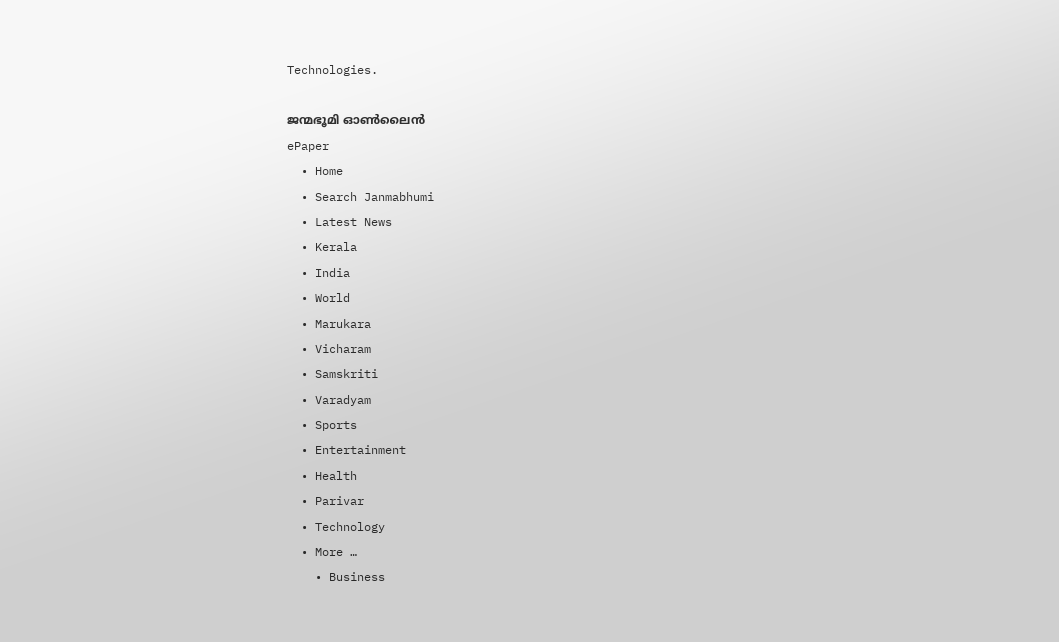Technologies.

ജന്മഭൂമി ഓണ്‍ലൈന്‍
ePaper
  • Home
  • Search Janmabhumi
  • Latest News
  • Kerala
  • India
  • World
  • Marukara
  • Vicharam
  • Samskriti
  • Varadyam
  • Sports
  • Entertainment
  • Health
  • Parivar
  • Technology
  • More …
    • Business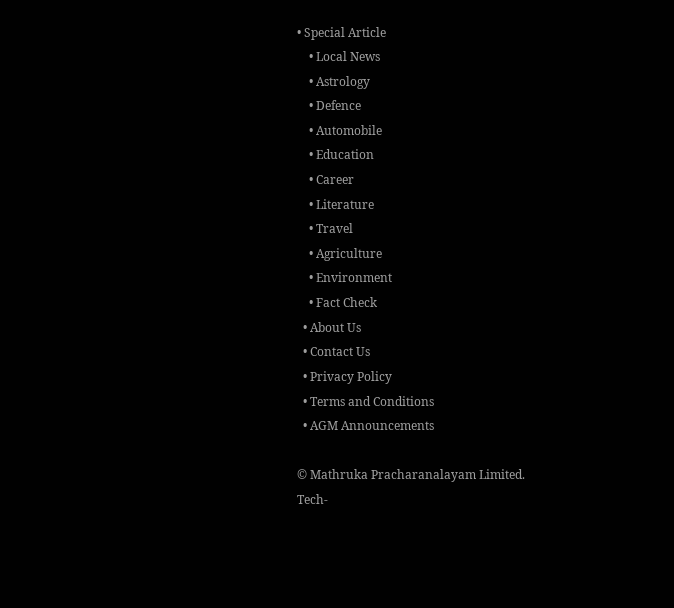• Special Article
    • Local News
    • Astrology
    • Defence
    • Automobile
    • Education
    • Career
    • Literature
    • Travel
    • Agriculture
    • Environment
    • Fact Check
  • About Us
  • Contact Us
  • Privacy Policy
  • Terms and Conditions
  • AGM Announcements

© Mathruka Pracharanalayam Limited.
Tech-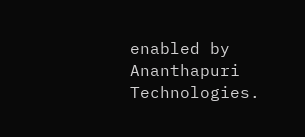enabled by Ananthapuri Technologies.